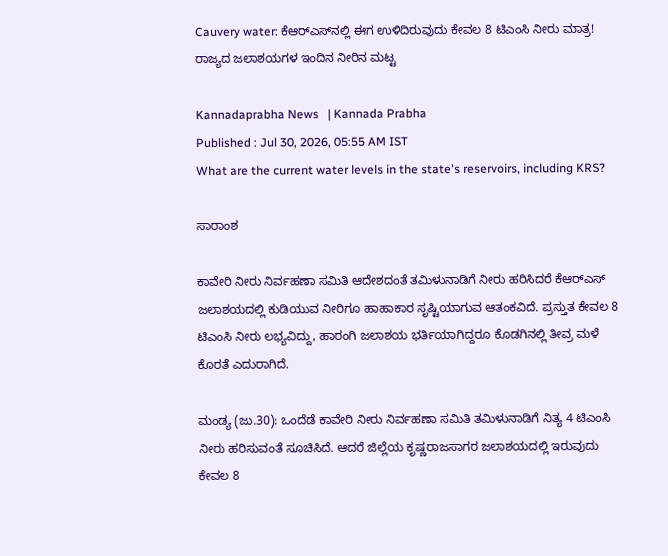Cauvery water: ಕೆಆರ್‌ಎಸ್‌ನಲ್ಲಿ ಈಗ ಉಳಿದಿರುವುದು ಕೇವಲ 8 ಟಿಎಂಸಿ ನೀರು ಮಾತ್ರ! ರಾಜ್ಯದ ಜಲಾಶಯಗಳ ಇಂದಿನ ನೀರಿನ ಮಟ್ಟ

Kannadaprabha News   | Kannada Prabha
Published : Jul 30, 2026, 05:55 AM IST
What are the current water levels in the state's reservoirs, including KRS?

ಸಾರಾಂಶ

ಕಾವೇರಿ ನೀರು ನಿರ್ವಹಣಾ ಸಮಿತಿ ಆದೇಶದಂತೆ ತಮಿಳುನಾಡಿಗೆ ನೀರು ಹರಿಸಿದರೆ ಕೆಆರ್‌ಎಸ್ ಜಲಾಶಯದಲ್ಲಿ ಕುಡಿಯುವ ನೀರಿಗೂ ಹಾಹಾಕಾರ ಸೃಷ್ಟಿಯಾಗುವ ಆತಂಕವಿದೆ. ಪ್ರಸ್ತುತ ಕೇವಲ 8 ಟಿಎಂಸಿ ನೀರು ಲಭ್ಯವಿದ್ದು, ಹಾರಂಗಿ ಜಲಾಶಯ ಭರ್ತಿಯಾಗಿದ್ದರೂ ಕೊಡಗಿನಲ್ಲಿ ತೀವ್ರ ಮಳೆ ಕೊರತೆ ಎದುರಾಗಿದೆ.

ಮಂಡ್ಯ (ಜು.30): ಒಂದೆಡೆ ಕಾವೇರಿ ನೀರು ನಿರ್ವಹಣಾ ಸಮಿತಿ ತಮಿಳುನಾಡಿಗೆ ನಿತ್ಯ 4 ಟಿಎಂಸಿ ನೀರು ಹರಿಸುವಂತೆ ಸೂಚಿಸಿದೆ. ಆದರೆ ಜಿಲ್ಲೆಯ ಕೃಷ್ಣರಾಜಸಾಗರ ಜಲಾಶಯದಲ್ಲಿ ಇರುವುದು ಕೇವಲ 8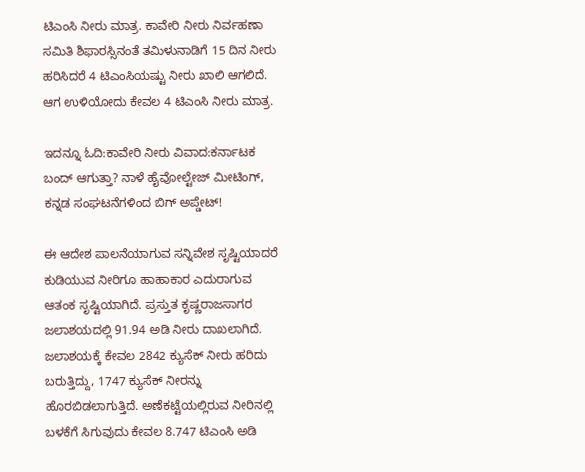ಟಿಎಂಸಿ ನೀರು ಮಾತ್ರ. ಕಾವೇರಿ ನೀರು ನಿರ್ವಹಣಾ ಸಮಿತಿ ಶಿಫಾರಸ್ಸಿನಂತೆ ತಮಿಳುನಾಡಿಗೆ 15 ದಿನ ನೀರು ಹರಿಸಿದರೆ 4 ಟಿಎಂಸಿಯಷ್ಟು ನೀರು ಖಾಲಿ ಆಗಲಿದೆ. ಆಗ ಉಳಿಯೋದು ಕೇವಲ 4 ಟಿಎಂಸಿ ನೀರು ಮಾತ್ರ.

ಇದನ್ನೂ ಓದಿ:ಕಾವೇರಿ ನೀರು ವಿವಾದ:ಕರ್ನಾಟಕ ಬಂದ್‌ ಆಗುತ್ತಾ? ನಾಳೆ ಹೈವೋಲ್ಟೇಜ್ ಮೀಟಿಂಗ್, ಕನ್ನಡ ಸಂಘಟನೆಗಳಿಂದ ಬಿಗ್ ಅಪ್ಡೇಟ್!

ಈ ಆದೇಶ ಪಾಲನೆಯಾಗುವ ಸನ್ನಿವೇಶ ಸೃಷ್ಟಿಯಾದರೆ ಕುಡಿಯುವ ನೀರಿಗೂ ಹಾಹಾಕಾರ ಎದುರಾಗುವ ಆತಂಕ ಸೃಷ್ಟಿಯಾಗಿದೆ. ಪ್ರಸ್ತುತ ಕೃಷ್ಣರಾಜಸಾಗರ ಜಲಾಶಯದಲ್ಲಿ 91.94 ಅಡಿ ನೀರು ದಾಖಲಾಗಿದೆ. ಜಲಾಶಯಕ್ಕೆ ಕೇವಲ 2842 ಕ್ಯುಸೆಕ್ ನೀರು ಹರಿದು ಬರುತ್ತಿದ್ದು, 1747 ಕ್ಯುಸೆಕ್ ನೀರನ್ನು ಹೊರಬಿಡಲಾಗುತ್ತಿದೆ. ಅಣೆಕಟ್ಟೆಯಲ್ಲಿರುವ ನೀರಿನಲ್ಲಿ ಬಳಕೆಗೆ ಸಿಗುವುದು ಕೇವಲ 8.747 ಟಿಎಂಸಿ ಅಡಿ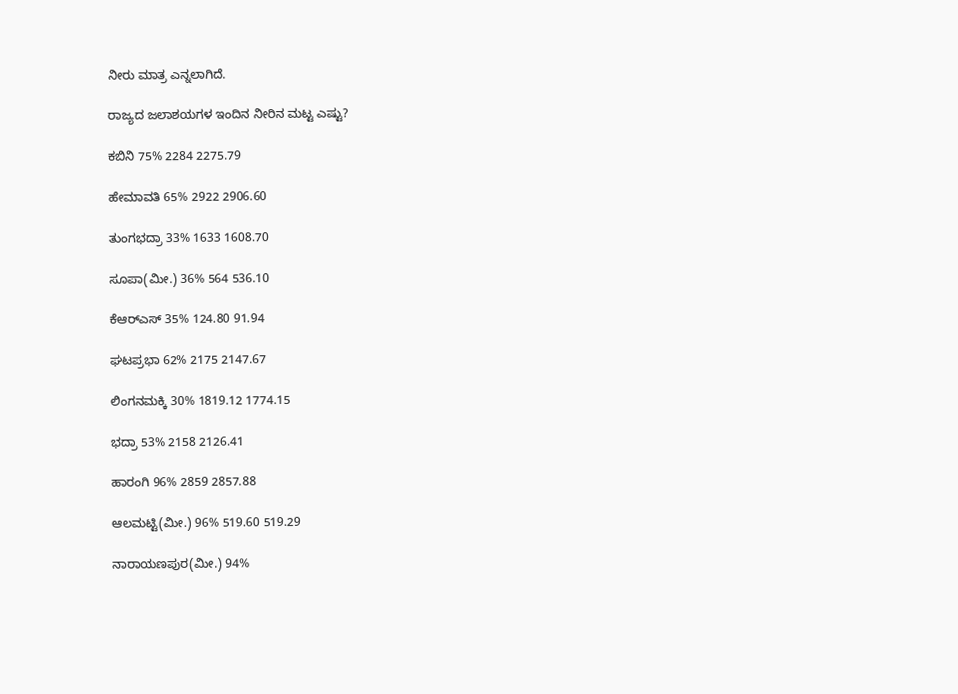ನೀರು ಮಾತ್ರ ಎನ್ನಲಾಗಿದೆ.

ರಾಜ್ಯದ ಜಲಾಶಯಗಳ ಇಂದಿನ ನೀರಿನ ಮಟ್ಟ ಎಷ್ಟು?

ಕಬಿನಿ 75% 2284 2275.79

ಹೇಮಾವತಿ 65% 2922 2906.60

ತುಂಗಭದ್ರಾ 33% 1633 1608.70

ಸೂಪಾ(ಮೀ.) 36% 564 536.10

ಕೆಆರ್‌ಎಸ್ 35% 124.80 91.94

ಘಟಪ್ರಭಾ 62% 2175 2147.67

ಲಿಂಗನಮಕ್ಕಿ 30% 1819.12 1774.15

ಭದ್ರಾ 53% 2158 2126.41

ಹಾರಂಗಿ 96% 2859 2857.88

ಆಲಮಟ್ಟಿ(ಮೀ.) 96% 519.60 519.29

ನಾರಾಯಣಪುರ(ಮೀ.) 94%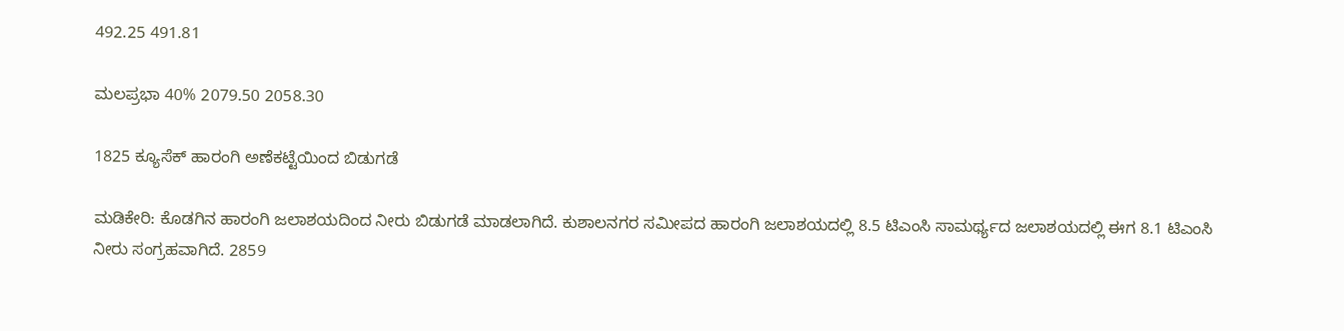492.25 491.81

ಮಲಪ್ರಭಾ 40% 2079.50 2058.30

1825 ಕ್ಯೂಸೆಕ್‌ ಹಾರಂಗಿ ಅಣೆಕಟ್ಟೆಯಿಂದ ಬಿಡುಗಡೆ

ಮಡಿಕೇರಿ: ಕೊಡಗಿನ ಹಾರಂಗಿ ಜಲಾಶಯದಿಂದ ನೀರು ಬಿಡುಗಡೆ ಮಾಡಲಾಗಿದೆ. ಕುಶಾಲನಗರ ಸಮೀಪದ ಹಾರಂಗಿ ಜಲಾಶಯದಲ್ಲಿ 8.5 ಟಿಎಂಸಿ ಸಾಮರ್ಥ್ಯದ ಜಲಾಶಯದಲ್ಲಿ ಈಗ 8.1 ಟಿಎಂಸಿ ನೀರು ಸಂಗ್ರಹವಾಗಿದೆ. 2859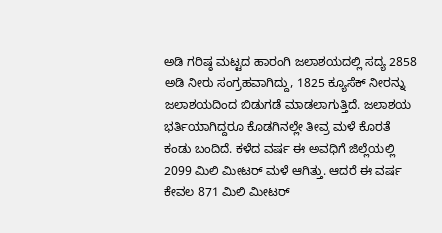ಅಡಿ ಗರಿಷ್ಠ ಮಟ್ಟದ ಹಾರಂಗಿ ಜಲಾಶಯದಲ್ಲಿ ಸದ್ಯ 2858 ಅಡಿ ನೀರು ಸಂಗ್ರಹವಾಗಿದ್ದು, 1825 ಕ್ಯೂಸೆಕ್ ನೀರನ್ನು ಜಲಾಶಯದಿಂದ ಬಿಡುಗಡೆ ಮಾಡಲಾಗುತ್ತಿದೆ. ಜಲಾಶಯ ಭರ್ತಿಯಾಗಿದ್ದರೂ ಕೊಡಗಿನಲ್ಲೇ ತೀವ್ರ ಮಳೆ ಕೊರತೆ ಕಂಡು ಬಂದಿದೆ. ಕಳೆದ ವರ್ಷ ಈ ಅವಧಿಗೆ ಜಿಲ್ಲೆಯಲ್ಲಿ 2099 ಮಿಲಿ ಮೀಟರ್ ಮಳೆ ಆಗಿತ್ತು. ಆದರೆ ಈ ವರ್ಷ ಕೇವಲ 871 ಮಿಲಿ ಮೀಟರ್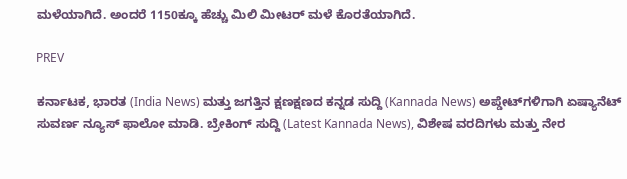ಮಳೆಯಾಗಿದೆ. ಅಂದರೆ 1150ಕ್ಕೂ ಹೆಚ್ಚು ಮಿಲಿ ಮೀಟರ್ ಮಳೆ ಕೊರತೆಯಾಗಿದೆ.

PREV

ಕರ್ನಾಟಕ, ಭಾರತ (India News) ಮತ್ತು ಜಗತ್ತಿನ ಕ್ಷಣಕ್ಷಣದ ಕನ್ನಡ ಸುದ್ದಿ (Kannada News) ಅಪ್ಡೇಟ್‌ಗಳಿಗಾಗಿ ಏಷ್ಯಾನೆಟ್ ಸುವರ್ಣ ನ್ಯೂಸ್‌ ಫಾಲೋ ಮಾಡಿ. ಬ್ರೇಕಿಂಗ್ ಸುದ್ದಿ (Latest Kannada News), ವಿಶೇಷ ವರದಿಗಳು ಮತ್ತು ನೇರ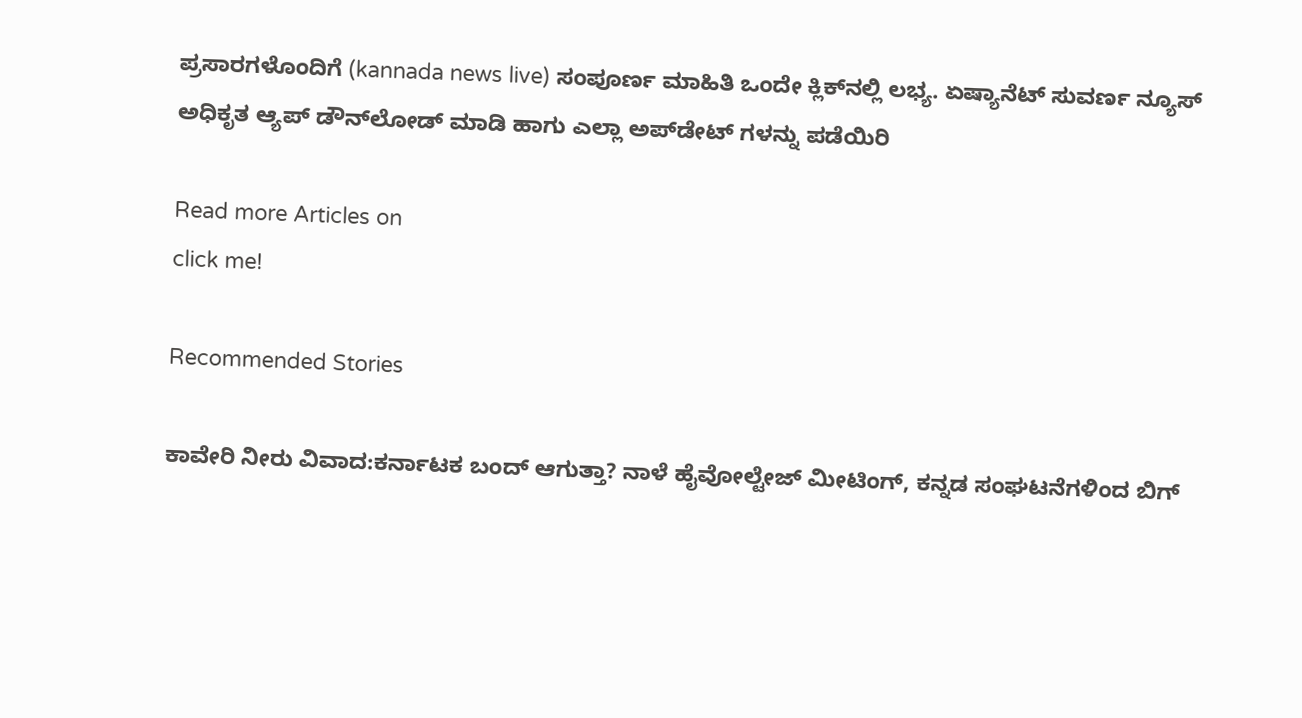ಪ್ರಸಾರಗಳೊಂದಿಗೆ (kannada news live) ಸಂಪೂರ್ಣ ಮಾಹಿತಿ ಒಂದೇ ಕ್ಲಿಕ್‌ನಲ್ಲಿ ಲಭ್ಯ. ಏಷ್ಯಾನೆಟ್ ಸುವರ್ಣ ನ್ಯೂಸ್ ಅಧಿಕೃತ ಆ್ಯಪ್ ಡೌನ್‌ಲೋಡ್ ಮಾಡಿ ಹಾಗು ಎಲ್ಲಾ ಅಪ್‌ಡೇಟ್ ಗಳನ್ನು ಪಡೆಯಿರಿ

Read more Articles on
click me!

Recommended Stories

ಕಾವೇರಿ ನೀರು ವಿವಾದ:ಕರ್ನಾಟಕ ಬಂದ್‌ ಆಗುತ್ತಾ? ನಾಳೆ ಹೈವೋಲ್ಟೇಜ್ ಮೀಟಿಂಗ್, ಕನ್ನಡ ಸಂಘಟನೆಗಳಿಂದ ಬಿಗ್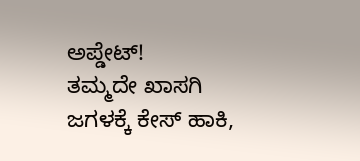ಅಪ್ಡೇಟ್!
ತಮ್ಮದೇ ಖಾಸಗಿ ಜಗಳಕ್ಕೆ ಕೇಸ್ ಹಾಕಿ,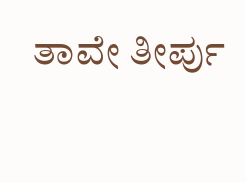ತಾವೇ ತೀರ್ಪು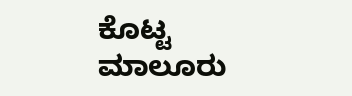ಕೊಟ್ಟ ಮಾಲೂರು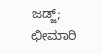ಜಡ್ಜ್; ಛೀಮಾರಿ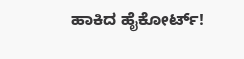ಹಾಕಿದ ಹೈಕೋರ್ಟ್!